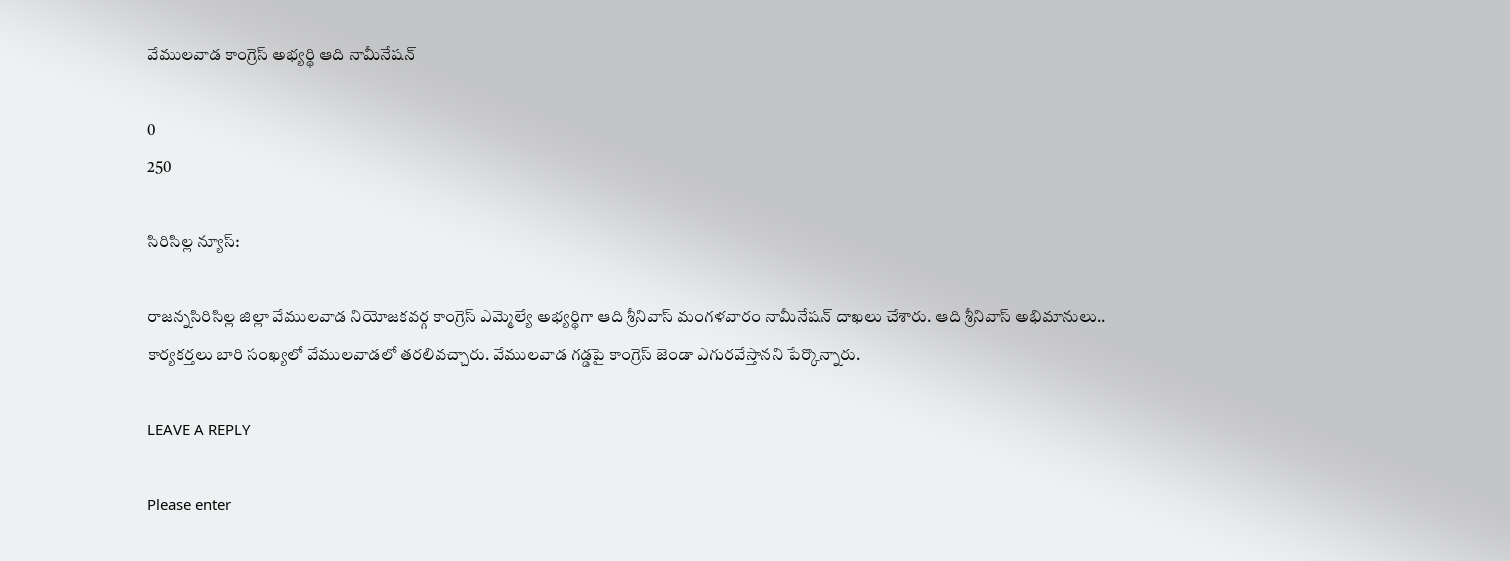వేములవాడ కాంగ్రెస్ అభ్యర్థి ఆది నామీనేషన్

0
250

సిరిసిల్ల న్యూస్:

రాజన్నసిరిసిల్ల జిల్లా వేములవాడ నియోజకవర్గ కాంగ్రెస్ ఎమ్మెల్యే అభ్యర్థిగా ఆది శ్రీనివాస్ మంగళవారం నామీనేషన్ దాఖలు చేశారు. ఆది శ్రీనివాస్ అభిమానులు.. కార్యకర్తలు బారి సంఖ్యలో వేములవాడలో తరలివచ్చారు. వేములవాడ గడ్డపై కాంగ్రెస్ జెండా ఎగురవేస్తానని పేర్కొన్నారు.

LEAVE A REPLY

Please enter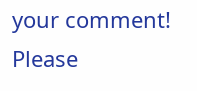your comment!
Please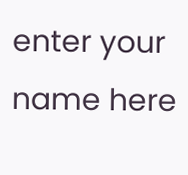enter your name here